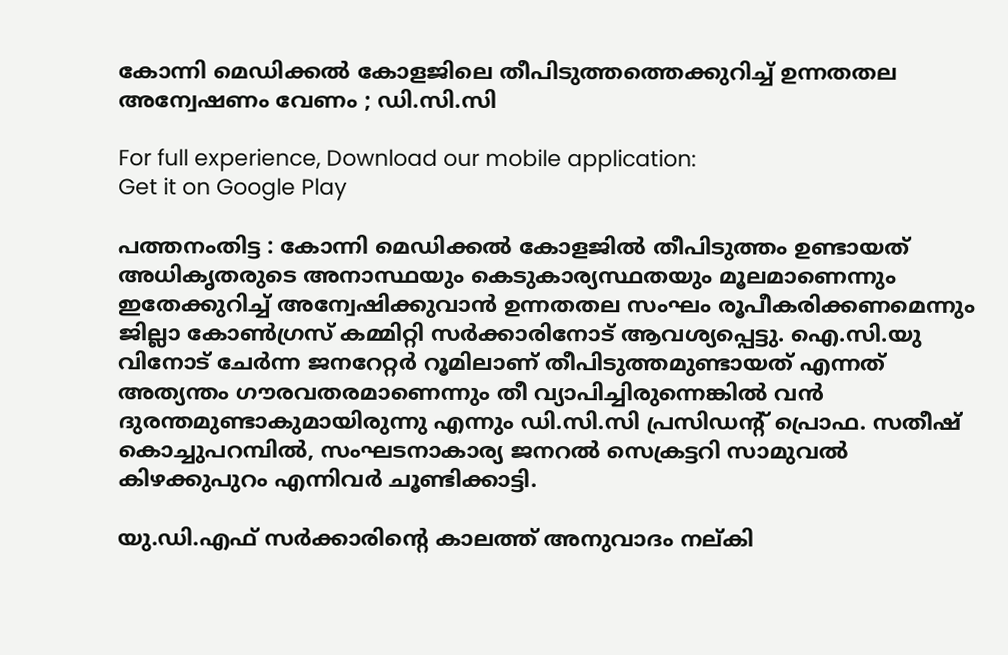കോന്നി മെഡിക്കൽ കോളജിലെ തീപിടുത്തത്തെക്കുറിച്ച് ഉന്നതതല അന്വേഷണം വേണം ; ഡി.സി.സി

For full experience, Download our mobile application:
Get it on Google Play

പത്തനംതിട്ട : കോന്നി മെഡിക്കൽ കോളജിൽ തീപിടുത്തം ഉണ്ടായത് അധികൃതരുടെ അനാസ്ഥയും കെടുകാര്യസ്ഥതയും മൂലമാണെന്നും ഇതേക്കുറിച്ച് അന്വേഷിക്കുവാൻ ഉന്നതതല സംഘം രൂപീകരിക്കണമെന്നും ജില്ലാ കോൺഗ്രസ് കമ്മിറ്റി സർക്കാരിനോട് ആവശ്യപ്പെട്ടു. ഐ.സി.യു വിനോട് ചേർന്ന ജനറേറ്റർ റൂമിലാണ് തീപിടുത്തമുണ്ടായത് എന്നത് അത്യന്തം ഗൗരവതരമാണെന്നും തീ വ്യാപിച്ചിരുന്നെങ്കിൽ വൻ ദുരന്തമുണ്ടാകുമായിരുന്നു എന്നും ഡി.സി.സി പ്രസിഡന്റ് പ്രൊഫ. സതീഷ് കൊച്ചുപറമ്പിൽ, സംഘടനാകാര്യ ജനറൽ സെക്രട്ടറി സാമുവൽ കിഴക്കുപുറം എന്നിവർ ചൂണ്ടിക്കാട്ടി.

യു.ഡി.എഫ് സർക്കാരിന്റെ കാലത്ത് അനുവാദം നല്കി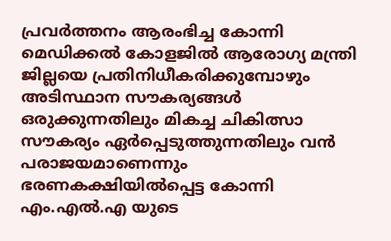പ്രവർത്തനം ആരംഭിച്ച കോന്നി മെഡിക്കൽ കോളജിൽ ആരോഗ്യ മന്ത്രി ജില്ലയെ പ്രതിനിധീകരിക്കുമ്പോഴും അടിസ്ഥാന സൗകര്യങ്ങൾ ഒരുക്കുന്നതിലും മികച്ച ചികിത്സാ സൗകര്യം ഏർപ്പെടുത്തുന്നതിലും വൻ പരാജയമാണെന്നും ഭരണകക്ഷിയിൽപ്പെട്ട കോന്നി എം.എൽ.എ യുടെ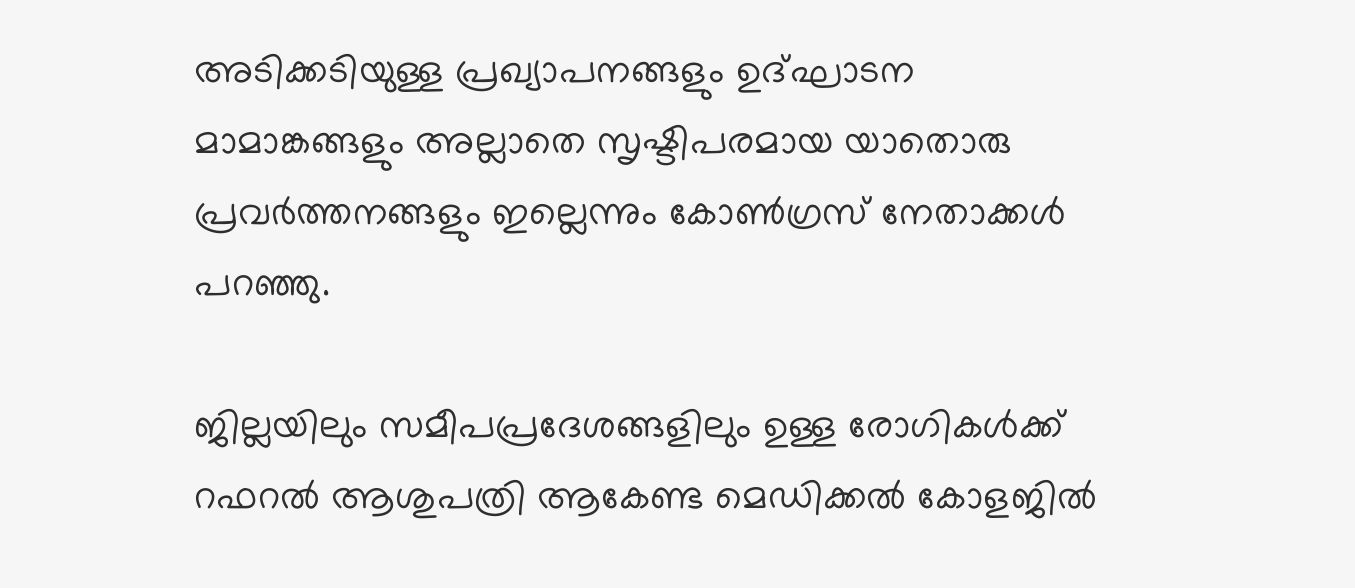അടിക്കടിയുള്ള പ്രഖ്യാപനങ്ങളും ഉദ്ഘാടന മാമാങ്കങ്ങളും അല്ലാതെ സൃഷ്ടിപരമായ യാതൊരു പ്രവർത്തനങ്ങളും ഇല്ലെന്നും കോൺഗ്രസ് നേതാക്കൾ പറഞ്ഞു.

ജില്ലയിലും സമീപപ്രദേശങ്ങളിലും ഉള്ള രോഗികൾക്ക് റഫറൽ ആശുപത്രി ആകേണ്ട മെഡിക്കൽ കോളജിൽ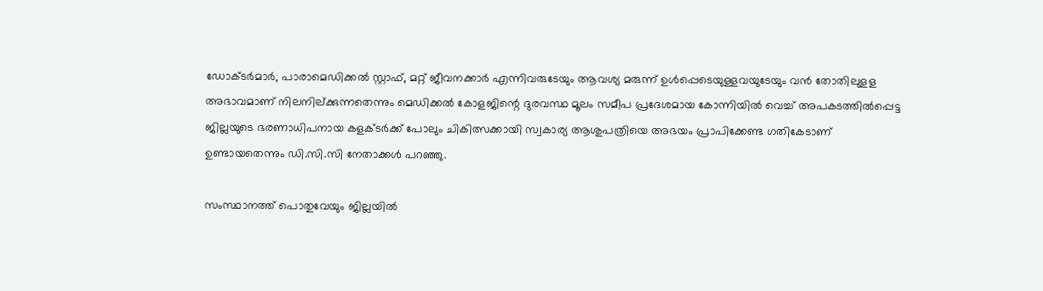ഡോക്ടർമാർ, പാരാമെഡിക്കൽ സ്റ്റാഫ്, മറ്റ് ജീവനക്കാർ എന്നിവരുടേയും ആവശ്യ മരുന്ന് ഉൾപ്പെടെയുള്ളവയുടേയും വൻ തോതിലുളള അഭാവമാണ് നിലനില്ക്കുന്നതെന്നും മെഡിക്കൽ കോളജിന്റെ ദുരവസ്ഥ മൂലം സമീപ പ്രദേശമായ കോന്നിയിൽ വെച്ച് അപകടത്തിൽപ്പെട്ട ജില്ലയുടെ ഭരണാധിപനായ കളക്ടർക്ക് പോലും ചികിത്സക്കായി സ്വകാര്യ ആശുപത്രിയെ അഭയം പ്രാപിക്കേണ്ട ഗതികേടാണ് ഉണ്ടായതെന്നും ഡി.സി.സി നേതാക്കൾ പറഞ്ഞു.

സംസ്ഥാനത്ത് പൊതുവേയും ജില്ലയിൽ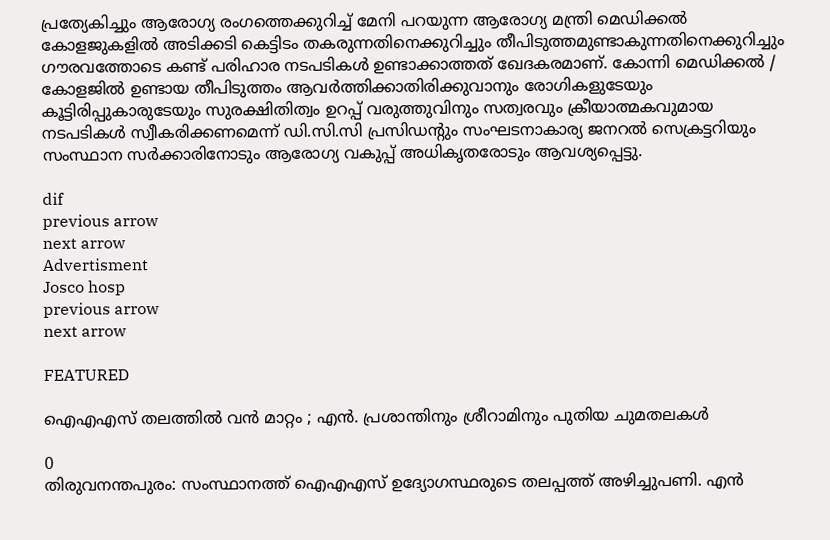പ്രത്യേകിച്ചും ആരോഗ്യ രംഗത്തെക്കുറിച്ച് മേനി പറയുന്ന ആരോഗ്യ മന്ത്രി മെഡിക്കൽ കോളജുകളിൽ അടിക്കടി കെട്ടിടം തകരുന്നതിനെക്കുറിച്ചും തീപിടുത്തമുണ്ടാകുന്നതിനെക്കുറിച്ചും ഗൗരവത്തോടെ കണ്ട് പരിഹാര നടപടികൾ ഉണ്ടാക്കാത്തത് ഖേദകരമാണ്. കോന്നി മെഡിക്കൽ / കോളജിൽ ഉണ്ടായ തീപിടുത്തം ആവർത്തിക്കാതിരിക്കുവാനും രോഗികളുടേയും കൂട്ടിരിപ്പുകാരുടേയും സുരക്ഷിതിത്വം ഉറപ്പ് വരുത്തുവിനും സത്വരവും ക്രീയാത്മകവുമായ നടപടികൾ സ്വീകരിക്കണമെന്ന് ഡി.സി.സി പ്രസിഡന്റും സംഘടനാകാര്യ ജനറൽ സെക്രട്ടറിയും സംസ്ഥാന സർക്കാരിനോടും ആരോഗ്യ വകുപ്പ് അധികൃതരോടും ആവശ്യപ്പെട്ടു.

dif
previous arrow
next arrow
Advertisment
Josco hosp
previous arrow
next arrow

FEATURED

ഐഎഎസ് തലത്തിൽ വൻ മാറ്റം ; എൻ. പ്രശാന്തിനും ശ്രീറാമിനും പുതിയ ചുമതലകൾ

0
തിരുവനന്തപുരം: സംസ്ഥാനത്ത് ഐഎഎസ് ഉദ്യോഗസ്ഥരുടെ തലപ്പത്ത് അഴിച്ചുപണി. എന്‍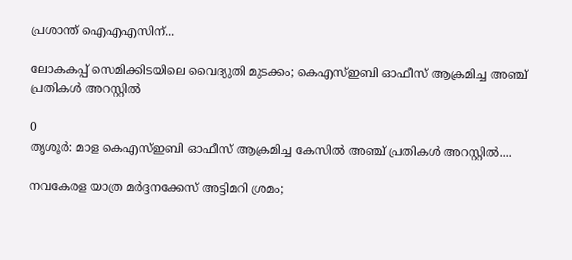പ്രശാന്ത് ഐഎഎസിന്...

ലോകകപ്പ് സെമിക്കിടയിലെ വൈദ്യുതി മുടക്കം; കെഎസ്ഇബി ഓഫീസ് ആക്രമിച്ച അഞ്ച് പ്രതികൾ അറസ്റ്റിൽ

0
തൃശൂര്‍: മാള കെഎസ്ഇബി ഓഫീസ് ആക്രമിച്ച കേസില്‍ അഞ്ച് പ്രതികള്‍ അറസ്റ്റില്‍....

നവകേരള യാത്ര മർദ്ദനക്കേസ് അട്ടിമറി ശ്രമം;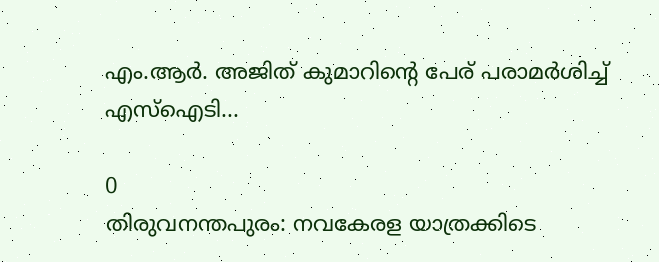എം.ആർ. അജിത് കുമാറിന്റെ പേര് പരാമർശിച്ച് എസ്‌ഐടി...

0
തിരുവനന്തപുരം: നവകേരള യാത്രക്കിടെ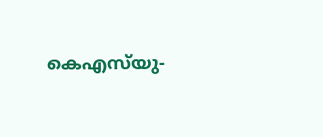കെഎസ്‌യു-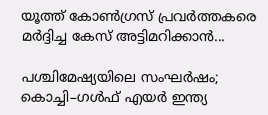യൂത്ത് കോണ്‍ഗ്രസ് പ്രവര്‍ത്തകരെ മര്‍ദ്ദിച്ച കേസ് അട്ടിമറിക്കാൻ...

പശ്ചിമേഷ്യയിലെ സംഘർഷം; കൊച്ചി–ഗൾഫ് എയർ ഇന്ത്യ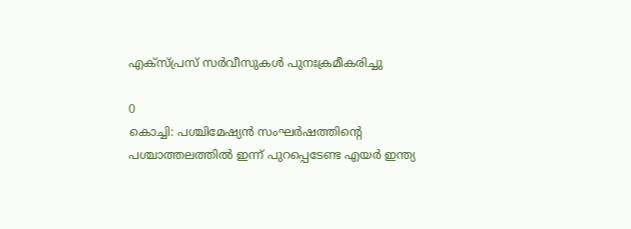എക്‌സ്പ്രസ് സർവീസുകൾ പുനഃക്രമീകരിച്ചു

0
കൊച്ചി: പശ്ചിമേഷ്യൻ സംഘർഷത്തിൻ്റെ പശ്ചാത്തലത്തിൽ ഇന്ന് പുറപ്പെടേണ്ട എയർ ഇന്ത്യ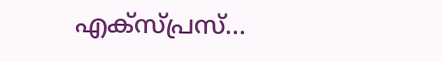എക്‌സ്പ്രസ്‌...